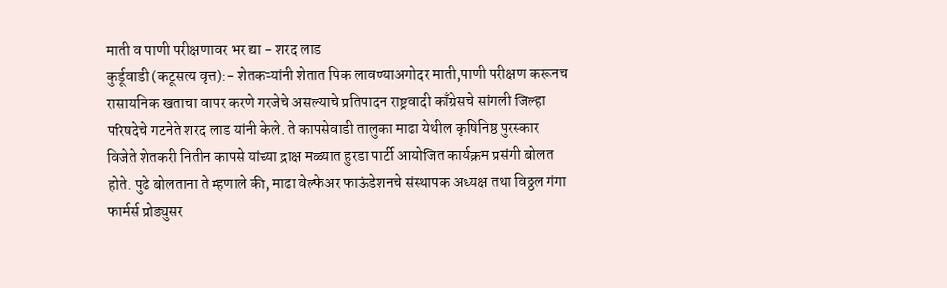माती व पाणी परीक्षणावर भर द्या - शरद लाड
कुर्डूवाडी (कटूसत्य वृत्त):- शेतकऱ्यांनी शेतात पिक लावण्याअगोदर माती,पाणी परीक्षण करूनच रासायनिक खताचा वापर करणे गरजेचे असल्याचे प्रतिपादन राष्ट्रवादी काँग्रेसचे सांगली जिल्हा परिषदेचे गटनेते शरद लाड यांनी केले. ते कापसेवाडी तालुका माढा येथील कृषिनिष्ठ पुरस्कार विजेते शेतकरी नितीन कापसे यांच्या द्राक्ष मळ्यात हुरडा पार्टी आयोजित कार्यक्रम प्रसंगी बोलत होते. पुढे बोलताना ते म्हणाले की, माढा वेल्फेअर फाऊंडेशनचे संस्थापक अध्यक्ष तथा विठ्ठल गंगा फार्मर्स प्रोड्युसर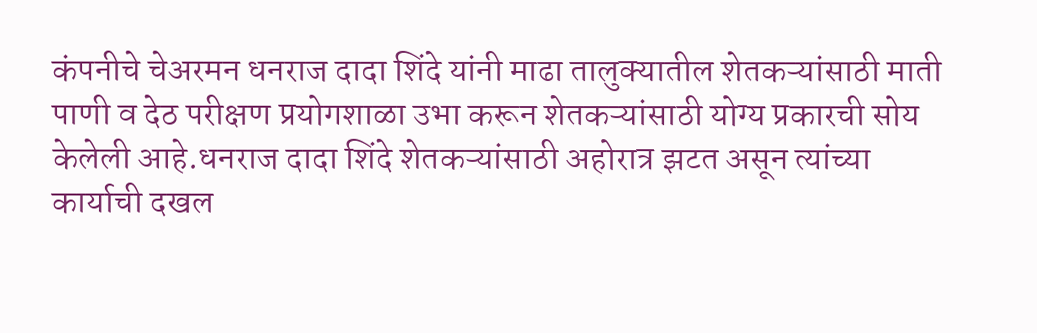कंपनीचे चेअरमन धनराज दादा शिंदे यांनी माढा तालुक्यातील शेतकऱ्यांसाठी माती पाणी व देठ परीक्षण प्रयोगशाळा उभा करून शेतकऱ्यांसाठी योग्य प्रकारची सोय केलेली आहे.धनराज दादा शिंदे शेतकऱ्यांसाठी अहोरात्र झटत असून त्यांच्या कार्याची दखल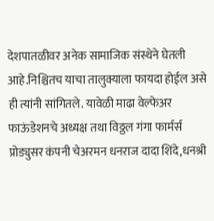देशपातळीवर अनेक सामाजिक संस्थेने घेतली आहे.निश्चितच याचा तालुक्याला फायदा होईल असे ही त्यांनी सांगितले. यावेळी माढा वेल्फेअर फाऊंडेशनचे अध्यक्ष तथा विठ्ठल गंगा फार्मर्स प्रोड्युसर कंपनी चेअरमन धनराज दादा शिंदे,धनश्री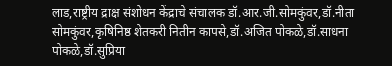लाड,राष्ट्रीय द्राक्ष संशोधन केंद्राचे संचालक डॉ.आर.जी.सोमकुंवर,डॉ.नीता सोमकुंवर,कृषिनिष्ठ शेतकरी नितीन कापसे,डॉ.अजित पोकळे,डॉ.साधना पोकळे,डॉ.सुप्रिया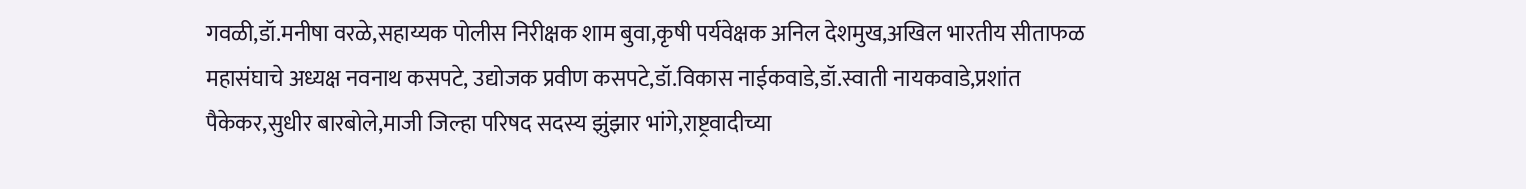गवळी,डॉ.मनीषा वरळे,सहाय्यक पोलीस निरीक्षक शाम बुवा,कृषी पर्यवेक्षक अनिल देशमुख,अखिल भारतीय सीताफळ महासंघाचे अध्यक्ष नवनाथ कसपटे, उद्योजक प्रवीण कसपटे,डॉ.विकास नाईकवाडे,डॉ.स्वाती नायकवाडे,प्रशांत पैकेकर,सुधीर बारबोले,माजी जिल्हा परिषद सदस्य झुंझार भांगे,राष्ट्रवादीच्या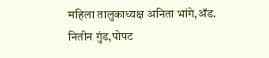महिला तालुकाध्यक्ष अनिता भांगे,ॲड. नितीन गुंड,पोपट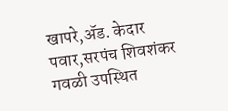खापरे,ॲड. केदार पवार,सरपंच शिवशंकर गवळी उपस्थित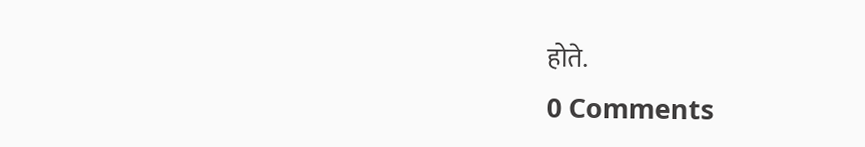होते.
0 Comments